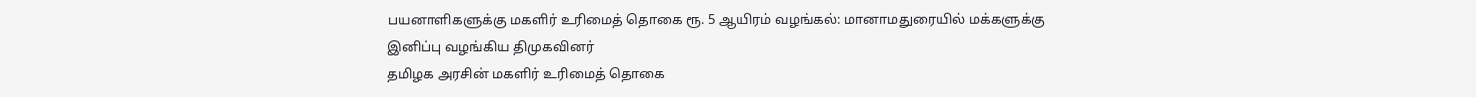பயனாளிகளுக்கு மகளிர் உரிமைத் தொகை ரூ. 5 ஆயிரம் வழங்கல்: மானாமதுரையில் மக்களுக்கு இனிப்பு வழங்கிய திமுகவினர்
தமிழக அரசின் மகளிர் உரிமைத் தொகை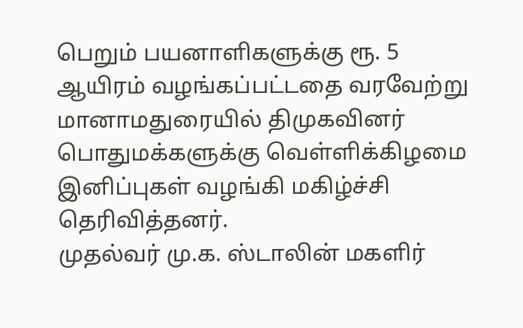பெறும் பயனாளிகளுக்கு ரூ. 5 ஆயிரம் வழங்கப்பட்டதை வரவேற்று மானாமதுரையில் திமுகவினர் பொதுமக்களுக்கு வெள்ளிக்கிழமை இனிப்புகள் வழங்கி மகிழ்ச்சி தெரிவித்தனர்.
முதல்வர் மு.க. ஸ்டாலின் மகளிர்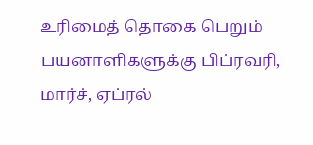உரிமைத் தொகை பெறும் பயனாளிகளுக்கு பிப்ரவரி, மார்ச், ஏப்ரல்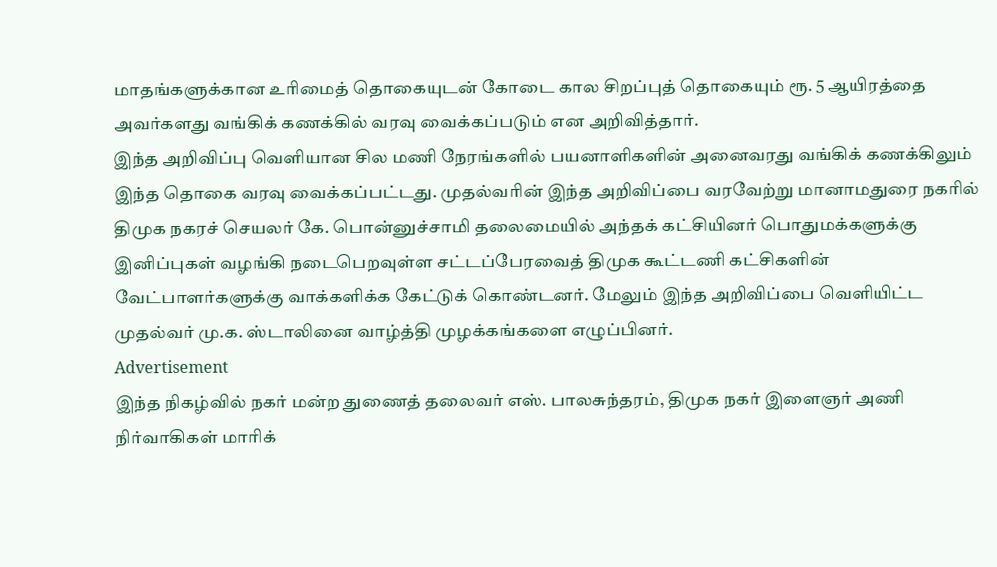மாதங்களுக்கான உரிமைத் தொகையுடன் கோடை கால சிறப்புத் தொகையும் ரூ. 5 ஆயிரத்தை அவர்களது வங்கிக் கணக்கில் வரவு வைக்கப்படும் என அறிவித்தார்.
இந்த அறிவிப்பு வெளியான சில மணி நேரங்களில் பயனாளிகளின் அனைவரது வங்கிக் கணக்கிலும் இந்த தொகை வரவு வைக்கப்பட்டது. முதல்வரின் இந்த அறிவிப்பை வரவேற்று மானாமதுரை நகரில் திமுக நகரச் செயலர் கே. பொன்னுச்சாமி தலைமையில் அந்தக் கட்சியினர் பொதுமக்களுக்கு இனிப்புகள் வழங்கி நடைபெறவுள்ள சட்டப்பேரவைத் திமுக கூட்டணி கட்சிகளின் வேட்பாளர்களுக்கு வாக்களிக்க கேட்டுக் கொண்டனர். மேலும் இந்த அறிவிப்பை வெளியிட்ட முதல்வர் மு.க. ஸ்டாலினை வாழ்த்தி முழக்கங்களை எழுப்பினர்.
Advertisement
இந்த நிகழ்வில் நகர் மன்ற துணைத் தலைவர் எஸ். பாலசுந்தரம், திமுக நகர் இளைஞர் அணி நிர்வாகிகள் மாரிக்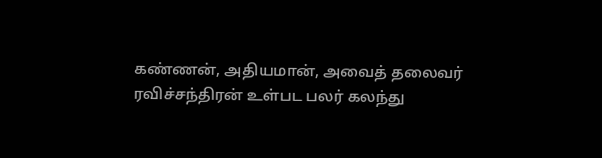கண்ணன், அதியமான், அவைத் தலைவர் ரவிச்சந்திரன் உள்பட பலர் கலந்து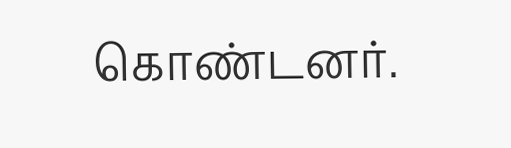கொண்டனர்.